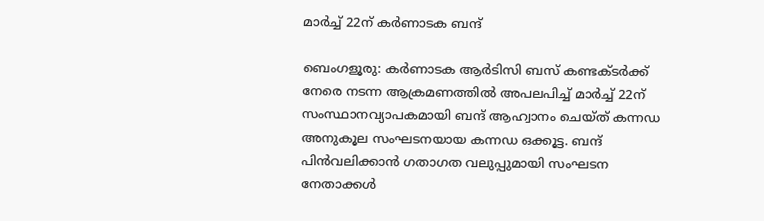മാർച്ച്‌ 22ന് കർണാടക ബന്ദ്

ബെംഗളൂരു: കർണാടക ആർടിസി ബസ് കണ്ടക്ടർക്ക് നേരെ നടന്ന ആക്രമണത്തിൽ അപലപിച്ച് മാർച്ച്‌ 22ന് സംസ്ഥാനവ്യാപകമായി ബന്ദ് ആഹ്വാനം ചെയ്ത് കന്നഡ അനുകൂല സംഘടനയായ കന്നഡ ഒക്കൂട്ട. ബന്ദ് പിൻവലിക്കാൻ ഗതാഗത വലുപ്പുമായി സംഘടന നേതാക്കൾ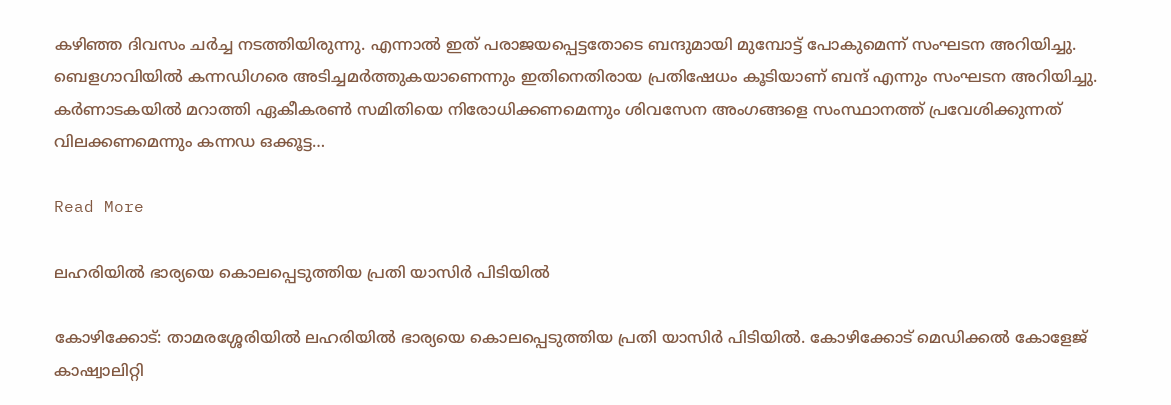കഴിഞ്ഞ ദിവസം ചർച്ച നടത്തിയിരുന്നു. എന്നാൽ ഇത് പരാജയപ്പെട്ടതോടെ ബന്ദുമായി മുമ്പോട്ട് പോകുമെന്ന് സംഘടന അറിയിച്ചു. ബെളഗാവിയിൽ കന്നഡിഗരെ അടിച്ചമർത്തുകയാണെന്നും ഇതിനെതിരായ പ്രതിഷേധം കൂടിയാണ് ബന്ദ് എന്നും സംഘടന അറിയിച്ചു. കർണാടകയിൽ മറാത്തി ഏകീകരൺ സമിതിയെ നിരോധിക്കണമെന്നും ശിവസേന അംഗങ്ങളെ സംസ്ഥാനത്ത് പ്രവേശിക്കുന്നത് വിലക്കണമെന്നും കന്നഡ ഒക്കൂട്ട…

Read More

ലഹരിയില്‍ ഭാര്യയെ കൊലപ്പെടുത്തിയ പ്രതി യാസിര്‍ പിടിയില്‍

കോഴിക്കോട്: താമരശ്ശേരിയില്‍ ലഹരിയില്‍ ഭാര്യയെ കൊലപ്പെടുത്തിയ പ്രതി യാസിര്‍ പിടിയില്‍. കോഴിക്കോട് മെഡിക്കൽ കോളേജ് കാഷ്വാലിറ്റി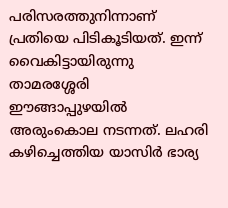പരിസരത്തുനിന്നാണ് പ്രതിയെ പിടികൂടിയത്. ഇന്ന് വൈകിട്ടായിരുന്നു താമരശ്ശേരി ഈങ്ങാപ്പുഴയില്‍ അരുംകൊല നടന്നത്. ലഹരി കഴിച്ചെത്തിയ യാസിര്‍ ഭാര്യ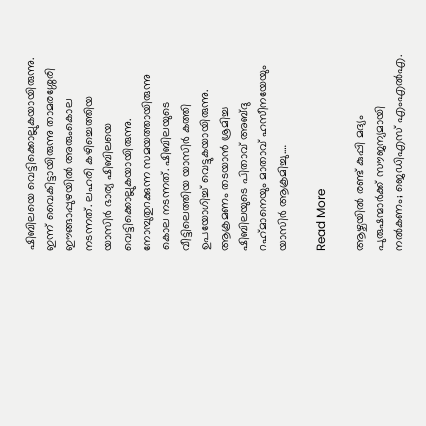ഷിബിലയെ വെട്ടിക്കൊല്ലുകയായിരുന്നു. ഇന്ന് വൈകിട്ടായിരുന്നു താമരശ്ശേരി ഈങ്ങാപ്പുഴയില്‍ അരുംകൊല നടന്നത്. ലഹരി കഴിച്ചെത്തിയ യാസിര്‍ ഭാര്യ ഷിബിലയെ വെട്ടിക്കൊല്ലുകയായിരുന്നു. നോമ്പുതുറക്കുന്ന സമയത്തായിരുന്നു കൊല നടന്നത്. ഷിബിലയുടെ വീട്ടിലെത്തിയ യാസിര്‍ കത്തി ഉപയോഗിച്ച് വെട്ടുകയായിരുന്നു. ആക്രമണം തടയാന്‍ ശ്രമിച്ച ഷിബിലയുടെ പിതാവ് അബ്ദു റഹ്‌മാനെയും മാതാവ് ഹസീനയേയും യാസിര്‍ ആക്രമിച്ചു.…

Read More

ആഴ്ചയിൽ രണ്ട് കുപ്പി മദ്യം പുരുഷന്മാർക്ക് സൗജന്യമായി നൽകണം; ജെഡിഎസ് എംഎൽഎ.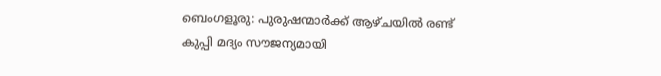ബെംഗളൂരു: പുരുഷന്മാർക്ക് ആഴ്ചയിൽ രണ്ട് കുപ്പി മദ്യം സൗജന്യമായി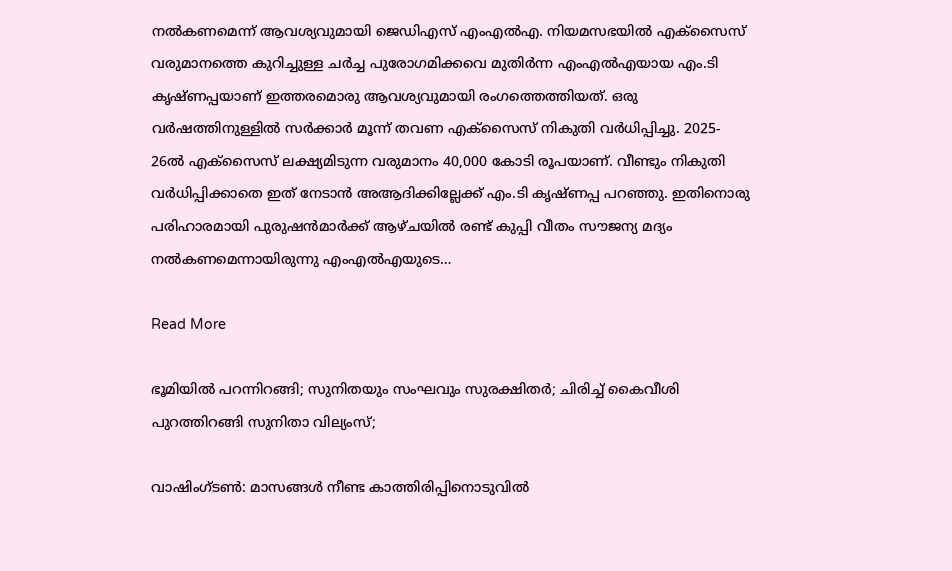നൽകണമെന്ന് ആവശ്യവുമായി ജെഡിഎസ് എംഎൽഎ. നിയമസഭയിൽ എക്സൈസ് വരുമാനത്തെ കുറിച്ചുള്ള ചർച്ച പുരോഗമിക്കവെ മുതിർന്ന എംഎൽഎയായ എം.ടി കൃഷ്ണപ്പയാണ് ഇത്തരമൊരു ആവശ്യവുമായി‌ രംഗത്തെത്തിയത്. ഒരു വർഷത്തിനുള്ളിൽ സർക്കാർ മൂന്ന് തവണ എക്സൈസ് നികുതി വർധിപ്പിച്ചു. 2025- 26ൽ എക്സൈസ് ലക്ഷ്യമിടുന്ന വരുമാനം 40,000 കോടി രൂപയാണ്. വീണ്ടും നികുതി വർധിപ്പിക്കാതെ ഇത് നേടാൻ അആദിക്കില്ലേക്ക് എം.ടി കൃഷ്ണപ്പ പറഞ്ഞു. ഇതിനൊരു പരിഹാരമായി പുരുഷൻമാർക്ക് ആഴ്ചയിൽ രണ്ട് കുപ്പി വീതം സൗജന്യ മദ്യം നൽകണമെന്നായിരുന്നു എംഎൽഎയുടെ…

Read More

ഭൂമിയില്‍ പറന്നിറങ്ങി; സുനിതയും സംഘവും സുരക്ഷിതർ; ചിരിച്ച് കൈവീശി പുറത്തിറങ്ങി സുനിതാ വില്യംസ്;

വാഷിംഗ്ടൺ: മാസങ്ങൾ നീണ്ട കാത്തിരിപ്പിനൊടുവിൽ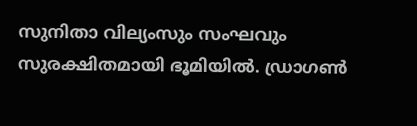സുനിതാ വില്യംസും സംഘവും സുരക്ഷിതമായി ഭൂമിയിൽ. ഡ്രാഗൺ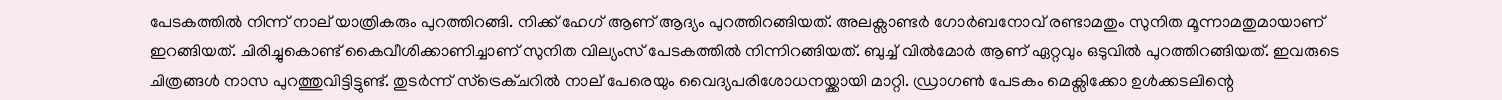പേടകത്തിൽ നിന്ന് നാല് യാത്രികരും പുറത്തിറങ്ങി. നിക്ക് ഹേഗ് ആണ് ആദ്യം പുറത്തിറങ്ങിയത്. അലക്സാണ്ടർ ഗോർബനോവ് രണ്ടാമതും സുനിത മൂന്നാമതുമായാണ് ഇറങ്ങിയത്. ചിരിച്ചുകൊണ്ട് കൈവീശിക്കാണിച്ചാണ് സുനിത വില്യംസ് പേടകത്തിൽ നിന്നിറങ്ങിയത്. ബുച്ച് വിൽമോർ ആണ് ഏറ്റവും ഒടുവിൽ പുറത്തിറങ്ങിയത്. ഇവരുടെ ചിത്രങ്ങൾ നാസ പുറത്തുവിട്ടിട്ടുണ്ട്. തുടർന്ന് സ്‌ട്രെക്‌ചറിൽ നാല് പേരെയും വൈദ്യപരിശോധനയ്ക്കായി മാറ്റി. ഡ്രാഗൺ പേടകം മെക്സിക്കോ ഉൾക്കടലിന്റെ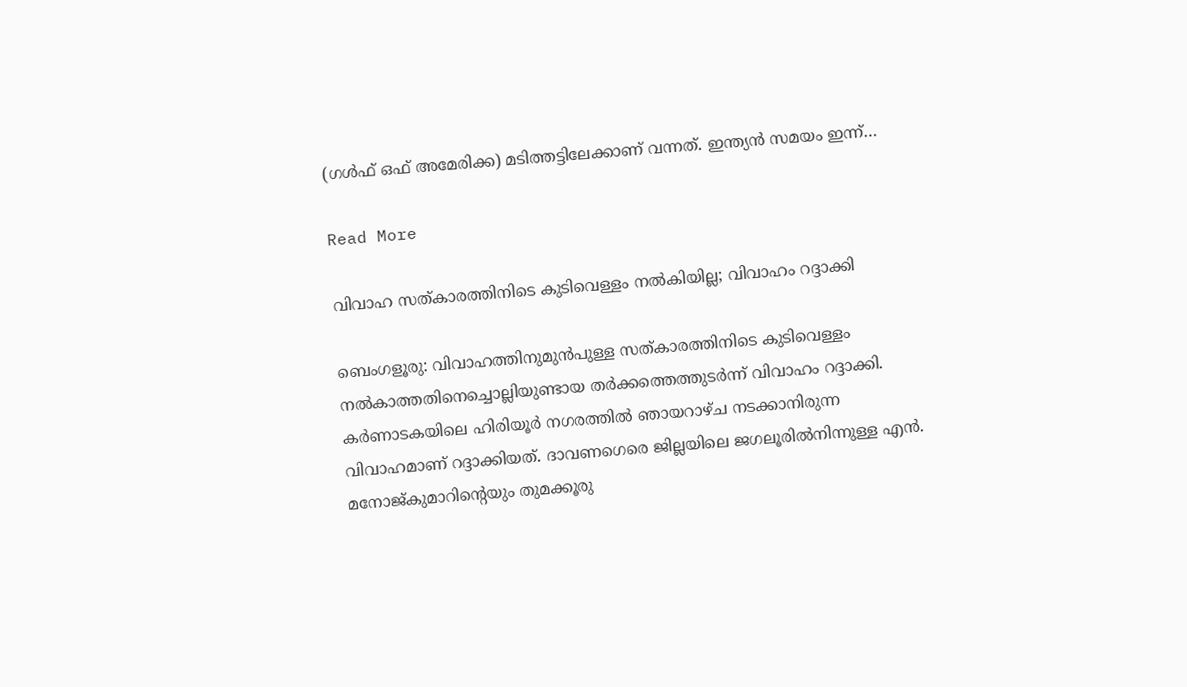(ഗൾഫ് ഒഫ് അമേരിക്ക) മടിത്തട്ടിലേക്കാണ് വന്നത്. ഇന്ത്യൻ സമയം ഇന്ന്…

Read More

വിവാഹ സത്‌കാരത്തിനിടെ കുടിവെള്ളം നൽകിയില്ല; വിവാഹം റദ്ദാക്കി

ബെംഗളൂരു: വിവാഹത്തിനുമുൻപുള്ള സത്കാരത്തിനിടെ കുടിവെള്ളം നൽകാത്തതിനെച്ചൊല്ലിയുണ്ടായ തർക്കത്തെത്തുടർന്ന് വിവാഹം റദ്ദാക്കി. കർണാടകയിലെ ഹിരിയൂർ നഗരത്തിൽ ഞായറാഴ്ച നടക്കാനിരുന്ന വിവാഹമാണ് റദ്ദാക്കിയത്. ദാവണഗെരെ ജില്ലയിലെ ജഗലൂരിൽനിന്നുള്ള എൻ. മനോജ്കുമാറിന്റെയും തുമക്കൂരു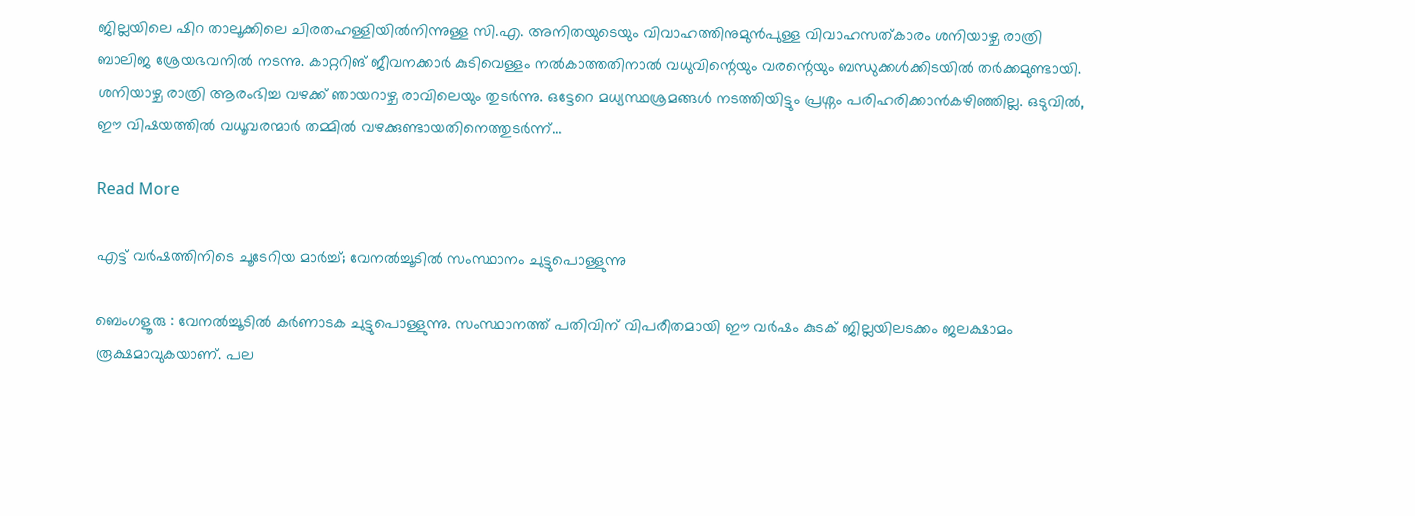ജില്ലയിലെ ഷിറ താലൂക്കിലെ ചിരതഹള്ളിയിൽനിന്നുള്ള സി.എ. അനിതയുടെയും വിവാഹത്തിനുമുൻപുള്ള വിവാഹസത്‌കാരം ശനിയാഴ്ച രാത്രി ബാലിജ ശ്രേയഭവനിൽ നടന്നു. കാറ്ററിങ് ജീവനക്കാർ കുടിവെള്ളം നൽകാത്തതിനാൽ വധുവിന്റെയും വരന്റെയും ബന്ധുക്കൾക്കിടയിൽ തർക്കമുണ്ടായി. ശനിയാഴ്ച രാത്രി ആരംഭിച്ച വഴക്ക് ഞായറാഴ്ച രാവിലെയും തുടർന്നു. ഒട്ടേറെ മധ്യസ്ഥശ്രമങ്ങൾ നടത്തിയിട്ടും പ്രശ്നം പരിഹരിക്കാൻകഴിഞ്ഞില്ല. ഒടുവിൽ, ഈ വിഷയത്തിൽ വധൂവരന്മാർ തമ്മിൽ വഴക്കുണ്ടായതിനെത്തുടർന്ന്…

Read More

എട്ട് വർഷത്തിനിടെ ചൂടേറിയ മാർച്ച്; വേനൽച്ചൂടിൽ സംസ്ഥാനം ചുട്ടുപൊള്ളുന്നു

ബെംഗളൂരു : വേനൽച്ചൂടിൽ കർണാടക ചുട്ടുപൊള്ളുന്നു. സംസ്ഥാനത്ത് പതിവിന് വിപരീതമായി ഈ വർഷം കുടക് ജില്ലയിലടക്കം ജലക്ഷാമം രൂക്ഷമാവുകയാണ്. പല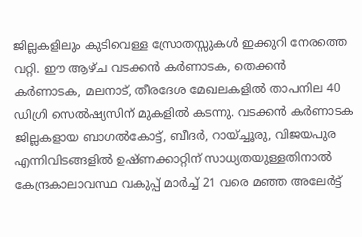ജില്ലകളിലും കുടിവെള്ള സ്രോതസ്സുകൾ ഇക്കുറി നേരത്തെ വറ്റി. ഈ ആഴ്ച വടക്കൻ കർണാടക, തെക്കൻ കർണാടക, മലനാട്, തീരദേശ മേഖലകളിൽ താപനില 40 ഡിഗ്രി സെൽഷ്യസിന് മുകളിൽ കടന്നു. വടക്കൻ കർണാടക ജില്ലകളായ ബാഗൽകോട്ട്, ബീദർ, റായ്ച്ചൂരു, വിജയപുര എന്നിവിടങ്ങളിൽ ഉഷ്ണക്കാറ്റിന് സാധ്യതയുള്ളതിനാൽ കേന്ദ്രകാലാവസ്ഥ വകുപ്പ് മാർച്ച് 21 വരെ മഞ്ഞ അലേർട്ട്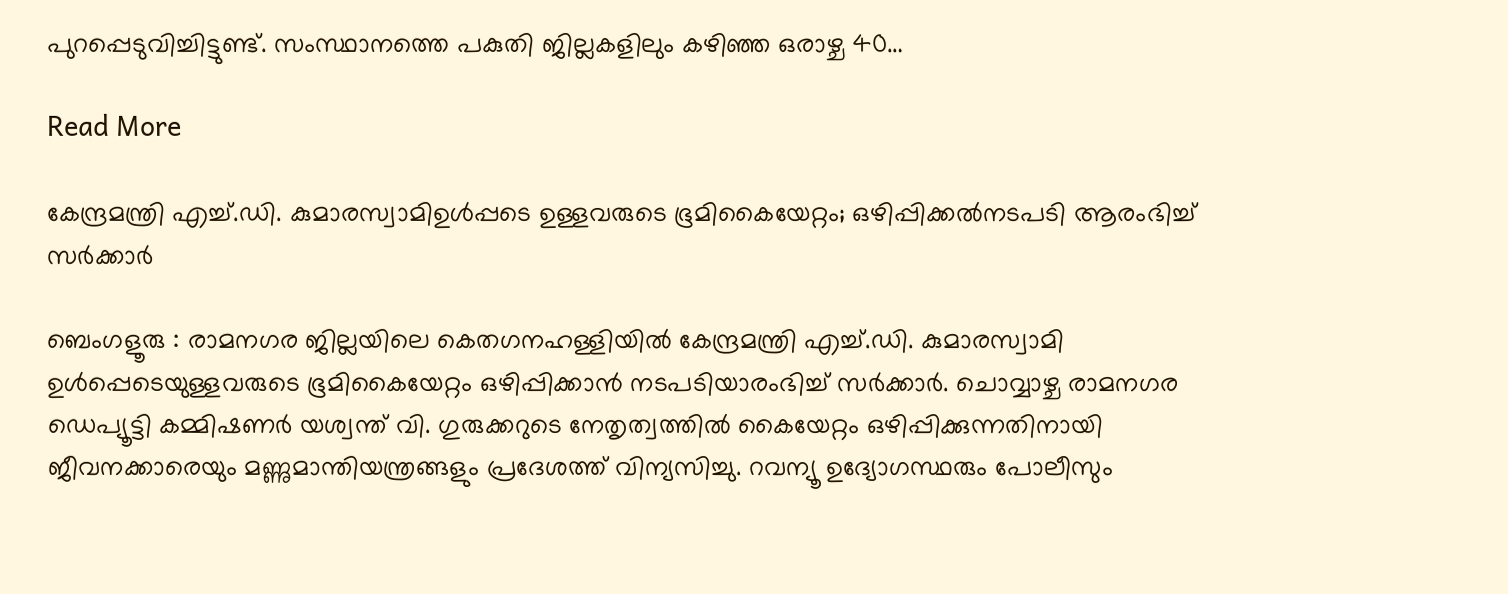പുറപ്പെടുവിച്ചിട്ടുണ്ട്. സംസ്ഥാനത്തെ പകുതി ജില്ലകളിലും കഴിഞ്ഞ ഒരാഴ്ച 40…

Read More

കേന്ദ്രമന്ത്രി എച്ച്.ഡി. കുമാരസ്വാമിഉൾപ്പടെ ഉള്ളവരുടെ ഭൂമികൈയേറ്റം; ഒഴിപ്പിക്കൽനടപടി ആരംഭിച്ച് സർക്കാർ

ബെംഗളൂരു : രാമനഗര ജില്ലയിലെ കെതഗനഹള്ളിയിൽ കേന്ദ്രമന്ത്രി എച്ച്.ഡി. കുമാരസ്വാമി ഉൾപ്പെടെയുള്ളവരുടെ ഭൂമികൈയേറ്റം ഒഴിപ്പിക്കാൻ നടപടിയാരംഭിച്ച് സർക്കാർ. ചൊവ്വാഴ്ച രാമനഗര ഡെപ്യൂട്ടി കമ്മിഷണർ യശ്വന്ത് വി. ഗുരുക്കറുടെ നേതൃത്വത്തിൽ കൈയേറ്റം ഒഴിപ്പിക്കുന്നതിനായി ജീവനക്കാരെയും മണ്ണുമാന്തിയന്ത്രങ്ങളും പ്രദേശത്ത് വിന്യസിച്ചു. റവന്യൂ ഉദ്യോഗസ്ഥരും പോലീസും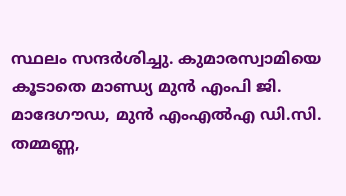സ്ഥലം സന്ദർശിച്ചു. കുമാരസ്വാമിയെ കൂടാതെ മാണ്ഡ്യ മുൻ എംപി ജി. മാദേഗൗഡ, മുൻ എംഎൽഎ ഡി.സി. തമ്മണ്ണ,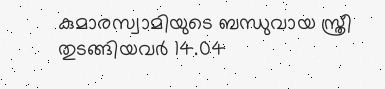കുമാരസ്വാമിയുടെ ബന്ധുവായ സ്ത്രീ തുടങ്ങിയവർ 14.04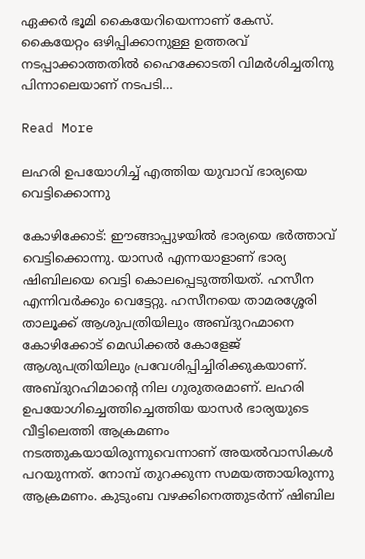ഏക്കർ ഭൂമി കൈയേറിയെന്നാണ് കേസ്. കൈയേറ്റം ഒഴിപ്പിക്കാനുള്ള ഉത്തരവ് നടപ്പാക്കാത്തതിൽ ഹൈക്കോടതി വിമർശിച്ചതിനു പിന്നാലെയാണ് നടപടി…

Read More

ലഹരി ഉപയോഗിച്ച് എത്തിയ യുവാവ് ഭാര്യയെ വെട്ടിക്കൊന്നു

കോഴിക്കോട്: ഈങ്ങാപ്പുഴയില്‍ ഭാര്യയെ ഭർത്താവ് വെട്ടിക്കൊന്നു. യാസർ എന്നയാളാണ് ഭാര്യ ഷിബിലയെ വെട്ടി കൊലപ്പെടുത്തിയത്. ഹസീന എന്നിവർക്കും വെട്ടേറ്റു. ഹസീനയെ താമരശ്ശേരി താലൂക്ക് ആശുപത്രിയിലും അബ്ദുറഹ്മാനെ കോഴിക്കോട് മെഡിക്കല്‍ കോളേജ് ആശുപത്രിയിലും പ്രവേശിപ്പിച്ചിരിക്കുകയാണ്. അബ്ദുറഹിമാന്റെ നില ഗുരുതരമാണ്. ലഹരി ഉപയോഗിച്ചെത്തിച്ചെത്തിയ യാസർ ഭാര്യയുടെ വീട്ടിലെത്തി ആക്രമണം നടത്തുകയായിരുന്നുവെന്നാണ് അയല്‍വാസികള്‍ പറയുന്നത്. നോമ്പ് തുറക്കുന്ന സമയത്തായിരുന്നു ആക്രമണം. കുടുംബ വഴക്കിനെത്തുടർന്ന് ഷിബില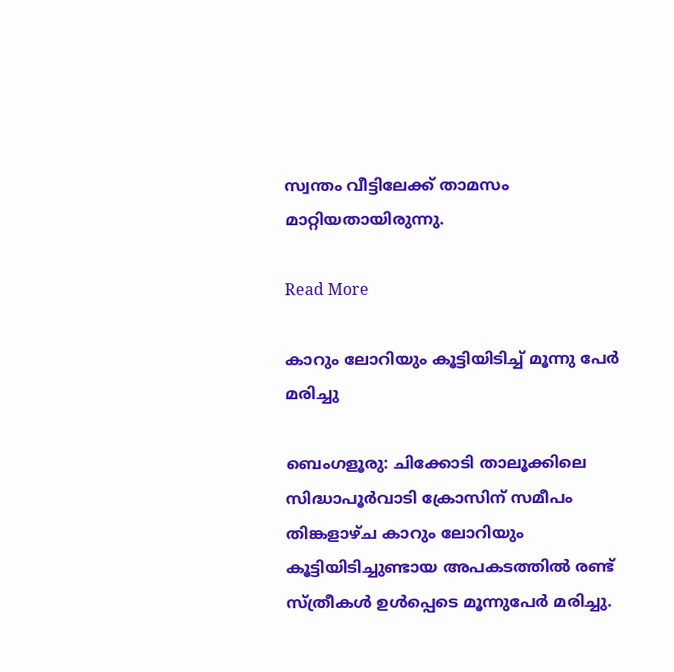സ്വന്തം വീട്ടിലേക്ക് താമസം മാറ്റിയതായിരുന്നു.

Read More

കാറും ലോറിയും കൂട്ടിയിടിച്ച് മൂന്നു പേർ മരിച്ചു

ബെംഗളൂരു: ചിക്കോടി താലൂക്കിലെ സിദ്ധാപൂർവാടി ക്രോസിന് സമീപം തിങ്കളാഴ്ച കാറും ലോറിയും കൂട്ടിയിടിച്ചുണ്ടായ അപകടത്തില്‍ രണ്ട് സ്ത്രീകള്‍ ഉള്‍പ്പെടെ മൂന്നുപേർ മരിച്ചു.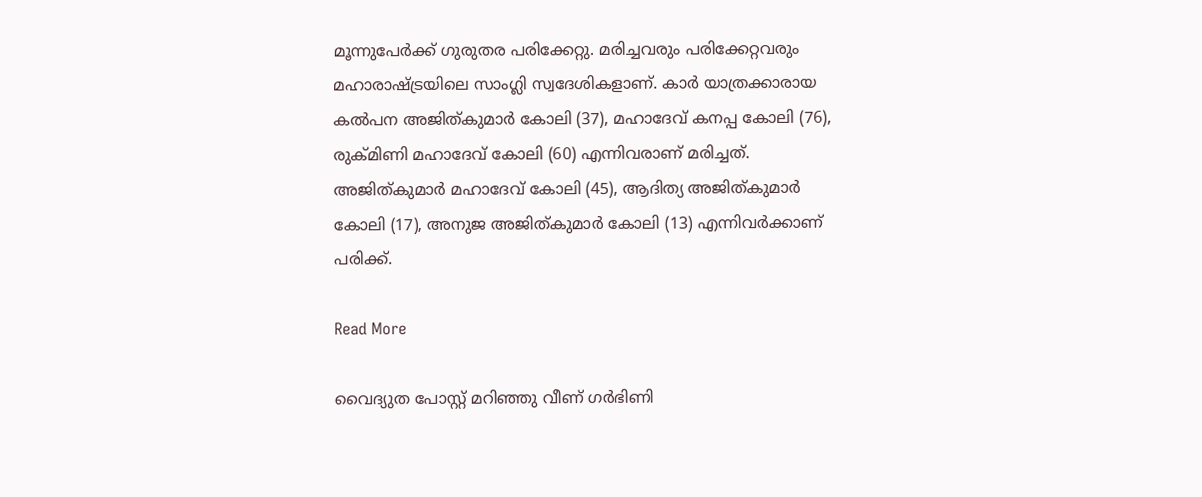മൂന്നുപേർക്ക് ഗുരുതര പരിക്കേറ്റു. മരിച്ചവരും പരിക്കേറ്റവരും മഹാരാഷ്ട്രയിലെ സാംഗ്ലി സ്വദേശികളാണ്. കാർ യാത്രക്കാരായ കല്‍പന അജിത്കുമാർ കോലി (37), മഹാദേവ് കനപ്പ കോലി (76), രുക്മിണി മഹാദേവ് കോലി (60) എന്നിവരാണ് മരിച്ചത്. അജിത്കുമാർ മഹാദേവ് കോലി (45), ആദിത്യ അജിത്കുമാർ കോലി (17), അനുജ അജിത്കുമാർ കോലി (13) എന്നിവർക്കാണ് പരിക്ക്.

Read More

വൈദ്യുത പോസ്റ്റ്‌ മറിഞ്ഞു വീണ് ഗർഭിണി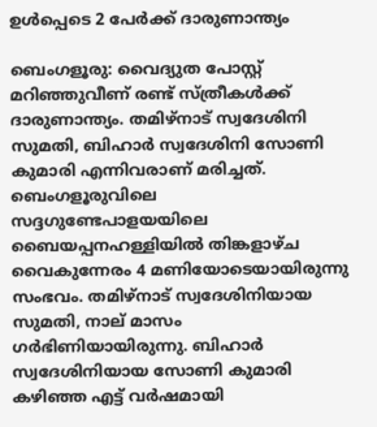ഉൾപ്പെടെ 2 പേർക്ക് ദാരുണാന്ത്യം

ബെംഗളൂരു: വൈദ്യുത പോസ്റ്റ് മറിഞ്ഞുവീണ് രണ്ട് സ്ത്രീകള്‍ക്ക് ദാരുണാന്ത്യം. തമിഴ്നാട് സ്വദേശിനി സുമതി, ബിഹാർ സ്വദേശിനി സോണി കുമാരി എന്നിവരാണ് മരിച്ചത്. ബെംഗളൂരുവിലെ സദ്ദഗുണ്ടേപാളയയിലെ ബൈയപ്പനഹള്ളിയില്‍ തിങ്കളാഴ്ച വൈകുന്നേരം 4 മണിയോടെയായിരുന്നു സംഭവം. തമിഴ്നാട് സ്വദേശിനിയായ സുമതി, നാല് മാസം ഗർഭിണിയായിരുന്നു. ബിഹാർ സ്വദേശിനിയായ സോണി കുമാരി കഴിഞ്ഞ എട്ട് വർഷമായി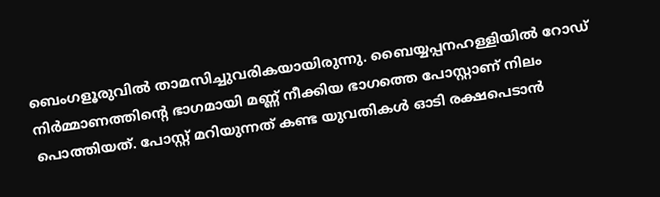ബെംഗളൂരുവില്‍ താമസിച്ചുവരികയായിരുന്നു. ബൈയ്യപ്പനഹള്ളിയില്‍ റോഡ് നിർമ്മാണത്തിന്റെ ഭാഗമായി മണ്ണ് നീക്കിയ ഭാഗത്തെ പോസ്റ്റാണ് നിലം പൊത്തിയത്. പോസ്റ്റ് മറിയുന്നത് കണ്ട യുവതികള്‍ ഓടി രക്ഷപെടാൻ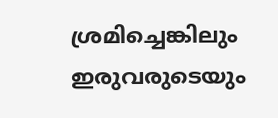ശ്രമിച്ചെങ്കിലും ഇരുവരുടെയും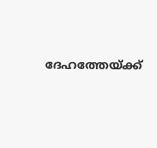ദേഹത്തേയ്ക്ക്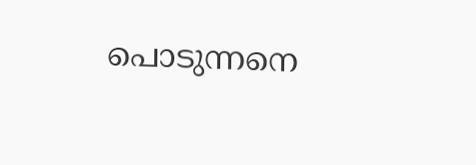പൊടുന്നനെ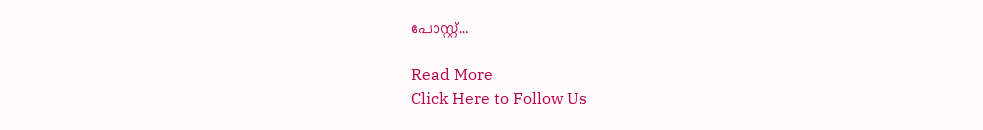പോസ്റ്റ്…

Read More
Click Here to Follow Us